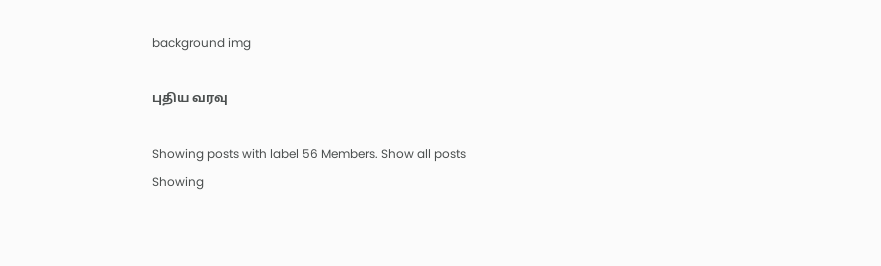background img

புதிய வரவு

Showing posts with label 56 Members. Show all posts
Showing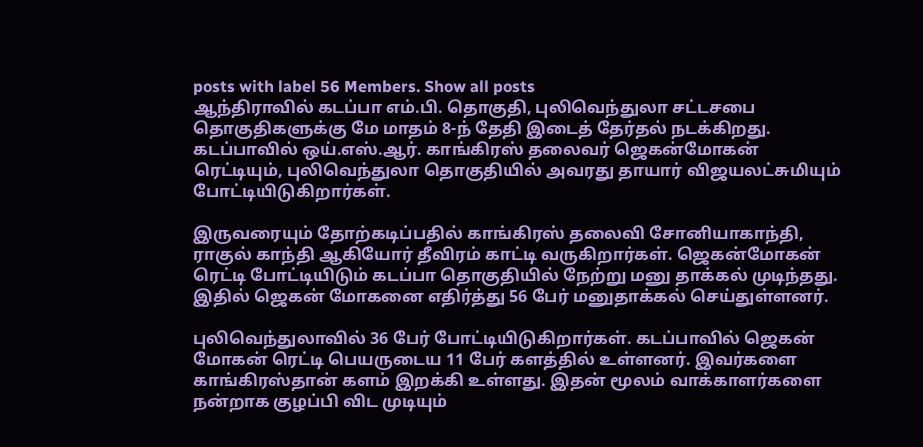posts with label 56 Members. Show all posts
ஆந்திராவில் கடப்பா எம்.பி. தொகுதி, புலிவெந்துலா சட்டசபை தொகுதிகளுக்கு மே மாதம் 8-ந் தேதி இடைத் தேர்தல் நடக்கிறது. கடப்பாவில் ஒய்.எஸ்.ஆர். காங்கிரஸ் தலைவர் ஜெகன்மோகன் ரெட்டியும், புலிவெந்துலா தொகுதியில் அவரது தாயார் விஜயலட்சுமியும் போட்டியிடுகிறார்கள்.

இருவரையும் தோற்கடிப்பதில் காங்கிரஸ் தலைவி சோனியாகாந்தி, ராகுல் காந்தி ஆகியோர் தீவிரம் காட்டி வருகிறார்கள். ஜெகன்மோகன் ரெட்டி போட்டியிடும் கடப்பா தொகுதியில் நேற்று மனு தாக்கல் முடிந்தது. இதில் ஜெகன் மோகனை எதிர்த்து 56 பேர் மனுதாக்கல் செய்துள்ளனர்.

புலிவெந்துலாவில் 36 பேர் போட்டியிடுகிறார்கள். கடப்பாவில் ஜெகன் மோகன் ரெட்டி பெயருடைய 11 பேர் களத்தில் உள்ளனர். இவர்களை காங்கிரஸ்தான் களம் இறக்கி உள்ளது. இதன் மூலம் வாக்காளர்களை நன்றாக குழப்பி விட முடியும்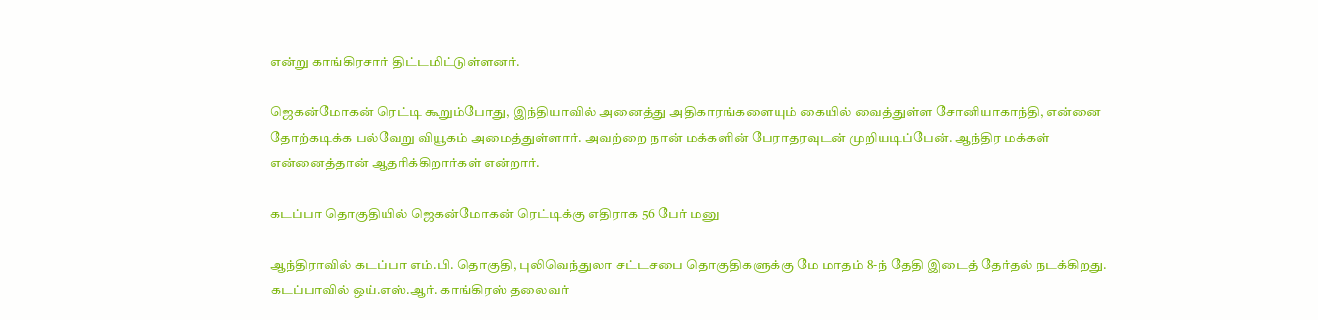என்று காங்கிரசார் திட்டமிட்டுள்ளனர்.

ஜெகன்மோகன் ரெட்டி கூறும்போது, இந்தியாவில் அனைத்து அதிகாரங்களையும் கையில் வைத்துள்ள சோனியாகாந்தி, என்னை தோற்கடிக்க பல்வேறு வியூகம் அமைத்துள்ளார். அவற்றை நான் மக்களின் பேராதரவுடன் முறியடிப்பேன். ஆந்திர மக்கள் என்னைத்தான் ஆதரிக்கிறார்கள் என்றார்.

கடப்பா தொகுதியில் ஜெகன்மோகன் ரெட்டிக்கு எதிராக 56 பேர் மனு

ஆந்திராவில் கடப்பா எம்.பி. தொகுதி, புலிவெந்துலா சட்டசபை தொகுதிகளுக்கு மே மாதம் 8-ந் தேதி இடைத் தேர்தல் நடக்கிறது. கடப்பாவில் ஒய்.எஸ்.ஆர். காங்கிரஸ் தலைவர்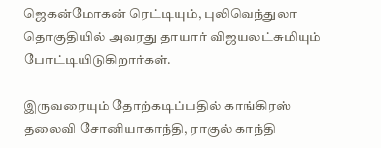ஜெகன்மோகன் ரெட்டியும், புலிவெந்துலா தொகுதியில் அவரது தாயார் விஜயலட்சுமியும் போட்டியிடுகிறார்கள்.

இருவரையும் தோற்கடிப்பதில் காங்கிரஸ் தலைவி சோனியாகாந்தி, ராகுல் காந்தி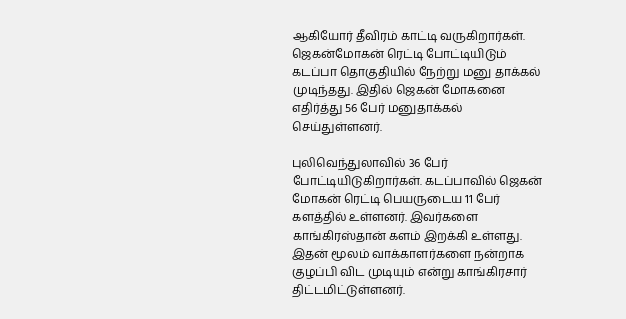ஆகியோர் தீவிரம் காட்டி வருகிறார்கள். ஜெகன்மோகன் ரெட்டி போட்டியிடும் கடப்பா தொகுதியில் நேற்று மனு தாக்கல் முடிந்தது. இதில் ஜெகன் மோகனை எதிர்த்து 56 பேர் மனுதாக்கல் செய்துள்ளனர்.

புலிவெந்துலாவில் 36 பேர் போட்டியிடுகிறார்கள். கடப்பாவில் ஜெகன் மோகன் ரெட்டி பெயருடைய 11 பேர் களத்தில் உள்ளனர். இவர்களை காங்கிரஸ்தான் களம் இறக்கி உள்ளது. இதன் மூலம் வாக்காளர்களை நன்றாக குழப்பி விட முடியும் என்று காங்கிரசார் திட்டமிட்டுள்ளனர்.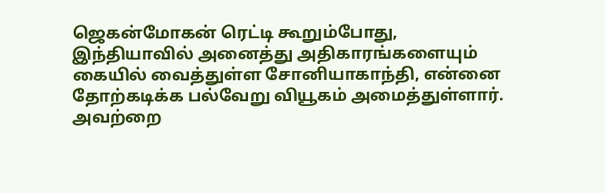ஜெகன்மோகன் ரெட்டி கூறும்போது, இந்தியாவில் அனைத்து அதிகாரங்களையும் கையில் வைத்துள்ள சோனியாகாந்தி, என்னை தோற்கடிக்க பல்வேறு வியூகம் அமைத்துள்ளார். அவற்றை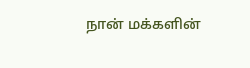நான் மக்களின்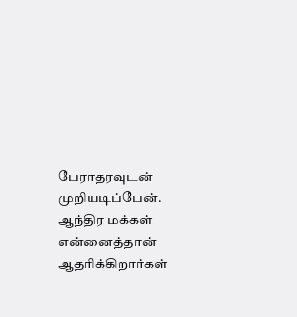பேராதரவுடன் முறியடிப்பேன். ஆந்திர மக்கள் என்னைத்தான் ஆதரிக்கிறார்கள்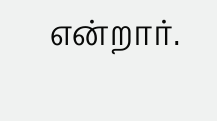என்றார்.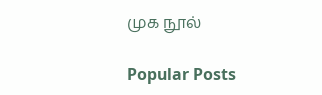முக நூல்

Popular Posts